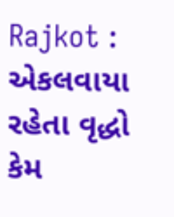Rajkot : એકલવાયા રહેતા વૃદ્ધો કેમ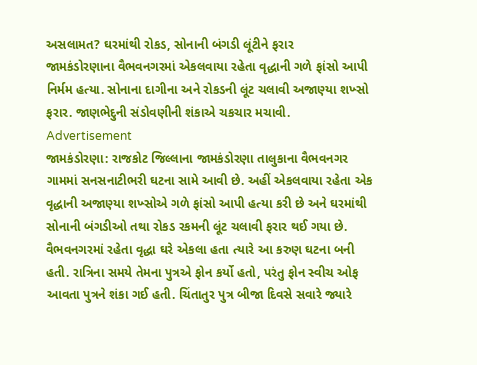અસલામત? ઘરમાંથી રોકડ, સોનાની બંગડી લૂંટીને ફરાર
જામકંડોરણાના વૈભવનગરમાં એકલવાયા રહેતા વૃદ્ધાની ગળે ફાંસો આપી નિર્મમ હત્યા. સોનાના દાગીના અને રોકડની લૂંટ ચલાવી અજાણ્યા શખ્સો ફરાર. જાણભેદુની સંડોવણીની શંકાએ ચકચાર મચાવી.
Advertisement
જામકંડોરણા: રાજકોટ જિલ્લાના જામકંડોરણા તાલુકાના વૈભવનગર ગામમાં સનસનાટીભરી ઘટના સામે આવી છે. અહીં એકલવાયા રહેતા એક વૃદ્ધાની અજાણ્યા શખ્સોએ ગળે ફાંસો આપી હત્યા કરી છે અને ઘરમાંથી સોનાની બંગડીઓ તથા રોકડ રકમની લૂંટ ચલાવી ફરાર થઈ ગયા છે. વૈભવનગરમાં રહેતા વૃદ્ધા ઘરે એકલા હતા ત્યારે આ કરુણ ઘટના બની હતી. રાત્રિના સમયે તેમના પુત્રએ ફોન કર્યો હતો, પરંતુ ફોન સ્વીચ ઓફ આવતા પુત્રને શંકા ગઈ હતી. ચિંતાતુર પુત્ર બીજા દિવસે સવારે જ્યારે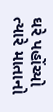ઘરે પહોંચ્યો ત્યારે માતાનો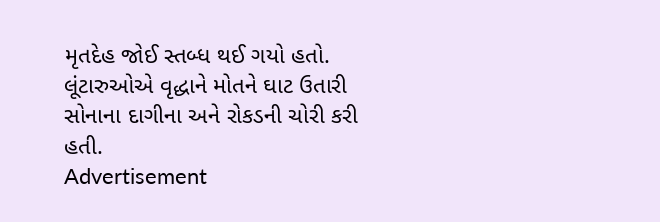મૃતદેહ જોઈ સ્તબ્ધ થઈ ગયો હતો. લૂંટારુઓએ વૃદ્ધાને મોતને ઘાટ ઉતારી સોનાના દાગીના અને રોકડની ચોરી કરી હતી.
Advertisement